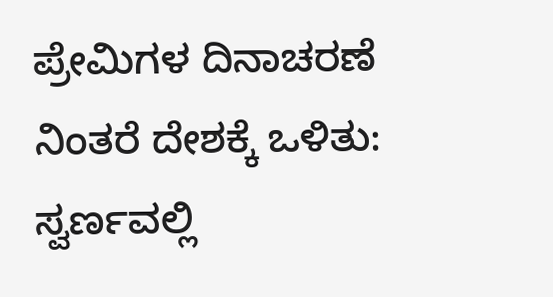ಪ್ರೇಮಿಗಳ ದಿನಾಚರಣೆ ನಿಂತರೆ ದೇಶಕ್ಕೆ ಒಳಿತು: ಸ್ವರ್ಣವಲ್ಲಿ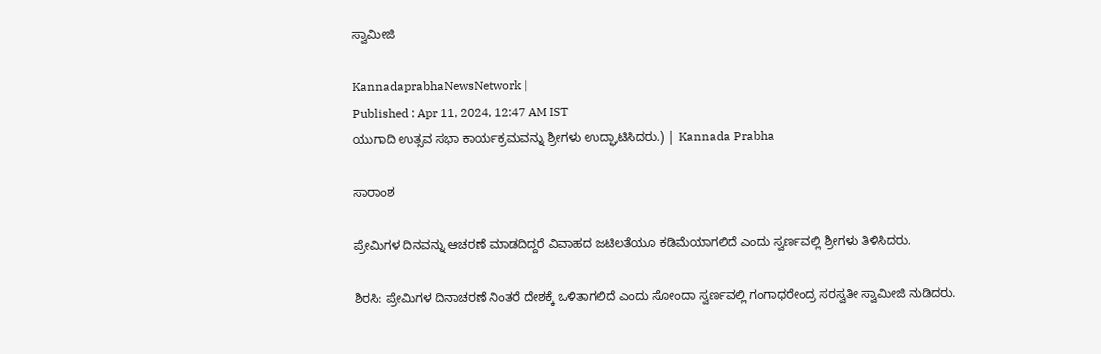ಸ್ವಾಮೀಜಿ

KannadaprabhaNewsNetwork |
Published : Apr 11, 2024, 12:47 AM IST
ಯುಗಾದಿ ಉತ್ಸವ ಸಭಾ ಕಾರ್ಯಕ್ರಮವನ್ನು ಶ್ರೀಗಳು ಉದ್ಘಾಟಿಸಿದರು.) | Kannada Prabha

ಸಾರಾಂಶ

ಪ್ರೇಮಿಗಳ ದಿನವನ್ನು ಆಚರಣೆ ಮಾಡದಿದ್ದರೆ ವಿವಾಹದ ಜಟಿಲತೆಯೂ ಕಡಿಮೆಯಾಗಲಿದೆ ಎಂದು ಸ್ವರ್ಣವಲ್ಲಿ ಶ್ರೀಗಳು ತಿಳಿಸಿದರು.

ಶಿರಸಿ: ಪ್ರೇಮಿಗಳ ದಿನಾಚರಣೆ ನಿಂತರೆ ದೇಶಕ್ಕೆ ಒಳಿತಾಗಲಿದೆ ಎಂದು ಸೋಂದಾ ಸ್ವರ್ಣವಲ್ಲಿ ಗಂಗಾಧರೇಂದ್ರ ಸರಸ್ವತೀ ಸ್ವಾಮೀಜಿ ನುಡಿದರು.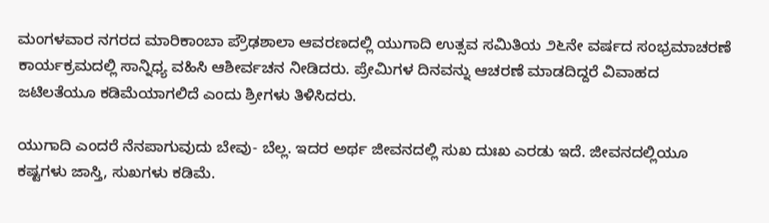ಮಂಗಳವಾರ ನಗರದ ಮಾರಿಕಾಂಬಾ ಪ್ರೌಢಶಾಲಾ ಆವರಣದಲ್ಲಿ ಯುಗಾದಿ ಉತ್ಸವ ಸಮಿತಿಯ ೨೬ನೇ ವರ್ಷದ ಸಂಭ್ರಮಾಚರಣೆ ಕಾರ್ಯಕ್ರಮದಲ್ಲಿ ಸಾನ್ನಿಧ್ಯ ವಹಿಸಿ ಆಶೀರ್ವಚನ ನೀಡಿದರು. ಪ್ರೇಮಿಗಳ ದಿನವನ್ನು ಆಚರಣೆ ಮಾಡದಿದ್ದರೆ ವಿವಾಹದ ಜಟಿಲತೆಯೂ ಕಡಿಮೆಯಾಗಲಿದೆ ಎಂದು ಶ್ರೀಗಳು ತಿಳಿಸಿದರು.

ಯುಗಾದಿ ಎಂದರೆ ನೆನಪಾಗುವುದು ಬೇವು- ಬೆಲ್ಲ. ಇದರ ಅರ್ಥ ಜೀವನದಲ್ಲಿ ಸುಖ ದುಃಖ ಎರಡು ಇದೆ. ಜೀವನದಲ್ಲಿಯೂ ಕಷ್ಟಗಳು ಜಾಸ್ತಿ, ಸುಖಗಳು ಕಡಿಮೆ.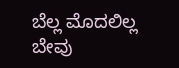ಬೆಲ್ಲ ಮೊದಲಿಲ್ಲ ಬೇವು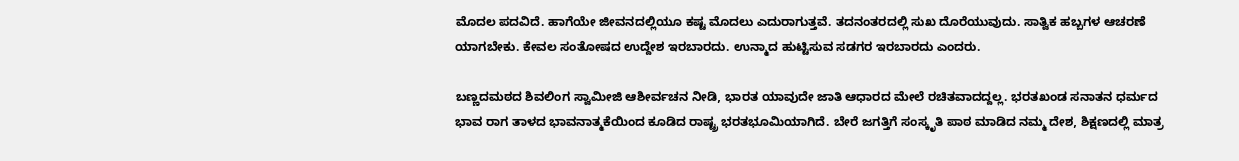ಮೊದಲ ಪದವಿದೆ. ಹಾಗೆಯೇ ಜೀವನದಲ್ಲಿಯೂ ಕಷ್ಟ ಮೊದಲು ಎದುರಾಗುತ್ತವೆ. ತದನಂತರದಲ್ಲಿ ಸುಖ ದೊರೆಯುವುದು. ಸಾತ್ವಿಕ ಹಬ್ಬಗಳ ಆಚರಣೆ ಯಾಗಬೇಕು. ಕೇವಲ ಸಂತೋಷದ ಉದ್ದೇಶ ಇರಬಾರದು. ಉನ್ಮಾದ ಹುಟ್ಟಿಸುವ ಸಡಗರ ಇರಬಾರದು ಎಂದರು.

ಬಣ್ಣದಮಠದ ಶಿವಲಿಂಗ ಸ್ವಾಮೀಜಿ ಆಶೀರ್ವಚನ ನೀಡಿ, ಭಾರತ ಯಾವುದೇ ಜಾತಿ ಆಧಾರದ ಮೇಲೆ ರಚಿತವಾದದ್ದಲ್ಲ. ಭರತಖಂಡ ಸನಾತನ ಧರ್ಮದ ಭಾವ ರಾಗ ತಾಳದ ಭಾವನಾತ್ಮಕೆಯಿಂದ ಕೂಡಿದ ರಾಷ್ಟ್ರ ಭರತಭೂಮಿಯಾಗಿದೆ. ಬೇರೆ ಜಗತ್ತಿಗೆ ಸಂಸ್ಕೃತಿ ಪಾಠ ಮಾಡಿದ ನಮ್ಮ ದೇಶ, ಶಿಕ್ಷಣದಲ್ಲಿ ಮಾತ್ರ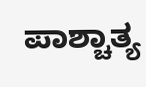ಪಾಶ್ಚಾತ್ಯ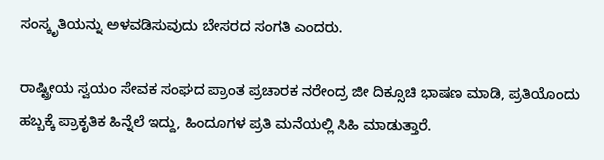ಸಂಸ್ಕೃತಿಯನ್ನು ಅಳವಡಿಸುವುದು ಬೇಸರದ ಸಂಗತಿ ಎಂದರು.

ರಾಷ್ಟ್ರೀಯ ಸ್ವಯಂ ಸೇವಕ ಸಂಘದ ಪ್ರಾಂತ ಪ್ರಚಾರಕ ನರೇಂದ್ರ ಜೀ ದಿಕ್ಸೂಚಿ ಭಾಷಣ ಮಾಡಿ, ಪ್ರತಿಯೊಂದು ಹಬ್ಬಕ್ಕೆ ಪ್ರಾಕೃತಿಕ ಹಿನ್ನೆಲೆ ಇದ್ದು, ಹಿಂದೂಗಳ ಪ್ರತಿ ಮನೆಯಲ್ಲಿ ಸಿಹಿ ಮಾಡುತ್ತಾರೆ.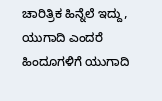ಚಾರಿತ್ರಿಕ ಹಿನ್ನೆಲೆ ಇದ್ದು, ಯುಗಾದಿ ಎಂದರೆ ಹಿಂದೂಗಳಿಗೆ ಯುಗಾದಿ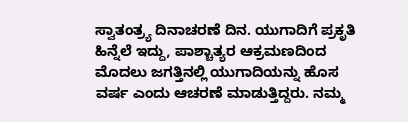ಸ್ವಾತಂತ್ರ್ಯ ದಿನಾಚರಣೆ ದಿನ. ಯುಗಾದಿಗೆ ಪ್ರಕೃತಿ ಹಿನ್ನೆಲೆ ಇದ್ದು, ಪಾಶ್ಚಾತ್ಯರ ಆಕ್ರಮಣದಿಂದ ಮೊದಲು ಜಗತ್ತಿನಲ್ಲಿ ಯುಗಾದಿಯನ್ನು ಹೊಸ ವರ್ಷ ಎಂದು ಆಚರಣೆ ಮಾಡುತ್ತಿದ್ದರು. ನಮ್ಮ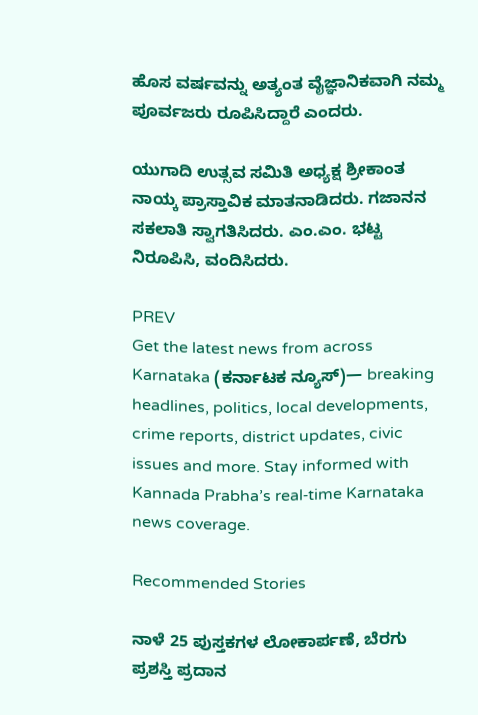ಹೊಸ ವರ್ಷವನ್ನು ಅತ್ಯಂತ ವೈಜ್ಞಾನಿಕವಾಗಿ ನಮ್ಮ ಪೂರ್ವಜರು ರೂಪಿಸಿದ್ದಾರೆ ಎಂದರು.

ಯುಗಾದಿ ಉತ್ಸವ ಸಮಿತಿ ಅಧ್ಯಕ್ಷ ಶ್ರೀಕಾಂತ ನಾಯ್ಕ ಪ್ರಾಸ್ತಾವಿಕ ಮಾತನಾಡಿದರು. ಗಜಾನನ ಸಕಲಾತಿ ಸ್ವಾಗತಿಸಿದರು. ಎಂ.ಎಂ. ಭಟ್ಟ ನಿರೂಪಿಸಿ, ವಂದಿಸಿದರು.

PREV
Get the latest news from across Karnataka (ಕರ್ನಾಟಕ ನ್ಯೂಸ್)— breaking headlines, politics, local developments, crime reports, district updates, civic issues and more. Stay informed with Kannada Prabha’s real‑time Karnataka news coverage.

Recommended Stories

ನಾಳೆ 25 ಪುಸ್ತಕಗಳ ಲೋಕಾರ್ಪಣೆ, ಬೆರಗು ಪ್ರಶಸ್ತಿ ಪ್ರದಾನ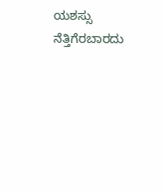ಯಶಸ್ಸು ನೆತ್ತಿಗೆರಬಾರದು